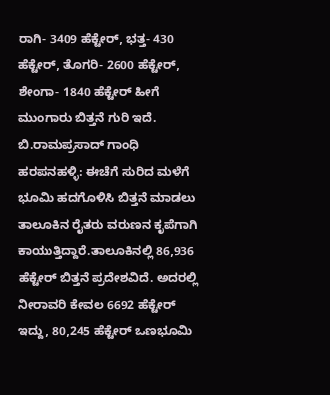ರಾಗಿ- 3409 ಹೆಕ್ಟೇರ್, ಭತ್ತ- 430 ಹೆಕ್ಟೇರ್, ತೊಗರಿ- 2600 ಹೆಕ್ಟೇರ್, ಶೇಂಗಾ- 1840 ಹೆಕ್ಟೇರ್ ಹೀಗೆ ಮುಂಗಾರು ಬಿತ್ತನೆ ಗುರಿ ಇದೆ.
ಬಿ.ರಾಮಪ್ರಸಾದ್ ಗಾಂಧಿ
ಹರಪನಹಳ್ಳಿ: ಈಚೆಗೆ ಸುರಿದ ಮಳೆಗೆ ಭೂಮಿ ಹದಗೊಳಿಸಿ ಬಿತ್ತನೆ ಮಾಡಲು ತಾಲೂಕಿನ ರೈತರು ವರುಣನ ಕೃಪೆಗಾಗಿ ಕಾಯುತ್ತಿದ್ದಾರೆ.ತಾಲೂಕಿನಲ್ಲಿ 86,936 ಹೆಕ್ಟೇರ್ ಬಿತ್ತನೆ ಪ್ರದೇಶವಿದೆ. ಅದರಲ್ಲಿ ನೀರಾವರಿ ಕೇವಲ 6692 ಹೆಕ್ಟೇರ್ ಇದ್ದು, 80,245 ಹೆಕ್ಟೇರ್ ಒಣಭೂಮಿ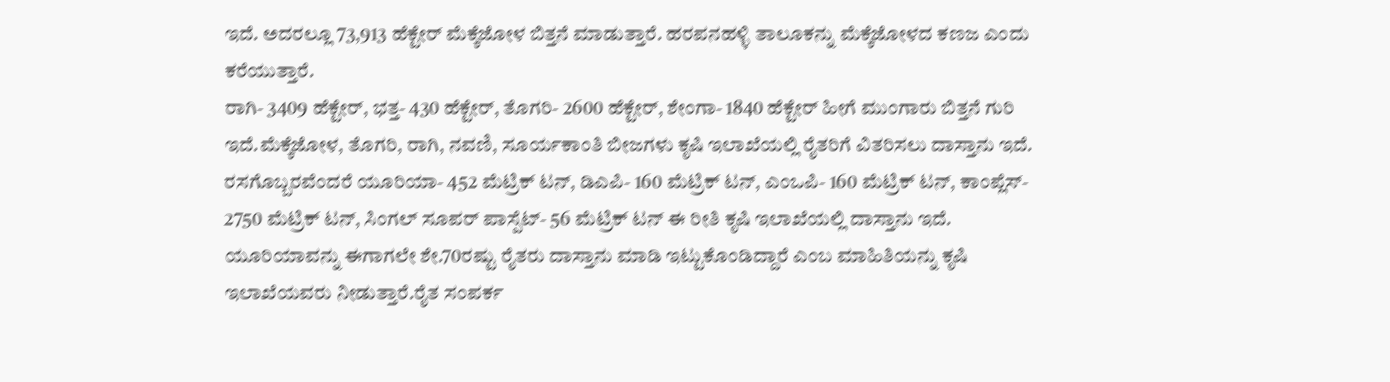ಇದೆ. ಅದರಲ್ಲೂ 73,913 ಹೆಕ್ಟೇರ್ ಮೆಕ್ಕೆಜೋಳ ಬಿತ್ತನೆ ಮಾಡುತ್ತಾರೆ. ಹರಪನಹಳ್ಳಿ ತಾಲೂಕನ್ನು ಮೆಕ್ಕೆಜೋಳದ ಕಣಜ ಎಂದು ಕರೆಯುತ್ತಾರೆ.
ರಾಗಿ- 3409 ಹೆಕ್ಟೇರ್, ಭತ್ತ- 430 ಹೆಕ್ಟೇರ್, ತೊಗರಿ- 2600 ಹೆಕ್ಟೇರ್, ಶೇಂಗಾ- 1840 ಹೆಕ್ಟೇರ್ ಹೀಗೆ ಮುಂಗಾರು ಬಿತ್ತನೆ ಗುರಿ ಇದೆ.ಮೆಕ್ಕೆಜೋಳ, ತೊಗರಿ, ರಾಗಿ, ನವಣಿ, ಸೂರ್ಯಕಾಂತಿ ಬೀಜಗಳು ಕೃಷಿ ಇಲಾಖೆಯಲ್ಲಿ ರೈತರಿಗೆ ವಿತರಿಸಲು ದಾಸ್ತಾನು ಇದೆ. ರಸಗೊಬ್ಬರವೆಂದರೆ ಯೂರಿಯಾ- 452 ಮೆಟ್ರಿಕ್ ಟನ್, ಡಿಎಪಿ- 160 ಮೆಟ್ರಿಕ್ ಟನ್, ಎಂಒಪಿ- 160 ಮೆಟ್ರಿಕ್ ಟನ್, ಕಾಂಪ್ಲೆಸ್- 2750 ಮೆಟ್ರಿಕ್ ಟನ್, ಸಿಂಗಲ್ ಸೂಪರ್ ಪಾಸ್ಪೆಟ್- 56 ಮೆಟ್ರಿಕ್ ಟನ್ ಈ ರೀತಿ ಕೃಷಿ ಇಲಾಖೆಯಲ್ಲಿ ದಾಸ್ತಾನು ಇದೆ.
ಯೂರಿಯಾವನ್ನು ಈಗಾಗಲೇ ಶೇ.70ರಷ್ಟು ರೈತರು ದಾಸ್ತಾನು ಮಾಡಿ ಇಟ್ಟುಕೊಂಡಿದ್ದಾರೆ ಎಂಬ ಮಾಹಿತಿಯನ್ನು ಕೃಷಿ ಇಲಾಖೆಯವರು ನೀಡುತ್ತಾರೆ.ರೈತ ಸಂಪರ್ಕ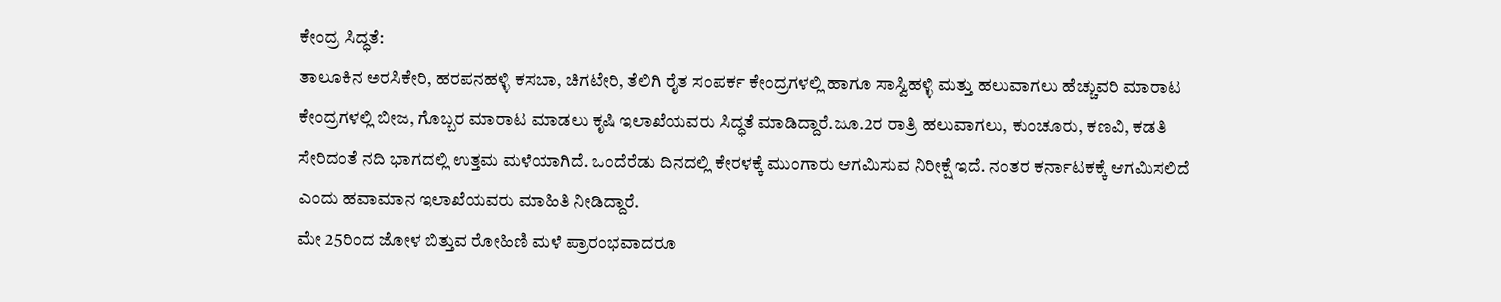ಕೇಂದ್ರ ಸಿದ್ಧತೆ:
ತಾಲೂಕಿನ ಅರಸಿಕೇರಿ, ಹರಪನಹಳ್ಳಿ ಕಸಬಾ, ಚಿಗಟೇರಿ, ತೆಲಿಗಿ ರೈತ ಸಂಪರ್ಕ ಕೇಂದ್ರಗಳಲ್ಲಿ ಹಾಗೂ ಸಾಸ್ವಿಹಳ್ಳಿ ಮತ್ತು ಹಲುವಾಗಲು ಹೆಚ್ಚುವರಿ ಮಾರಾಟ ಕೇಂದ್ರಗಳಲ್ಲಿ ಬೀಜ, ಗೊಬ್ಬರ ಮಾರಾಟ ಮಾಡಲು ಕೃಷಿ ಇಲಾಖೆಯವರು ಸಿದ್ಧತೆ ಮಾಡಿದ್ದಾರೆ.ಜೂ.2ರ ರಾತ್ರಿ ಹಲುವಾಗಲು, ಕುಂಚೂರು, ಕಣವಿ, ಕಡತಿ ಸೇರಿದಂತೆ ನದಿ ಭಾಗದಲ್ಲಿ ಉತ್ತಮ ಮಳೆಯಾಗಿದೆ. ಒಂದೆರೆಡು ದಿನದಲ್ಲಿ ಕೇರಳಕ್ಕೆ ಮುಂಗಾರು ಆಗಮಿಸುವ ನಿರೀಕ್ಷೆ ಇದೆ. ನಂತರ ಕರ್ನಾಟಕಕ್ಕೆ ಆಗಮಿಸಲಿದೆ ಎಂದು ಹವಾಮಾನ ಇಲಾಖೆಯವರು ಮಾಹಿತಿ ನೀಡಿದ್ದಾರೆ.
ಮೇ 25ರಿಂದ ಜೋಳ ಬಿತ್ತುವ ರೋಹಿಣಿ ಮಳೆ ಪ್ರಾರಂಭವಾದರೂ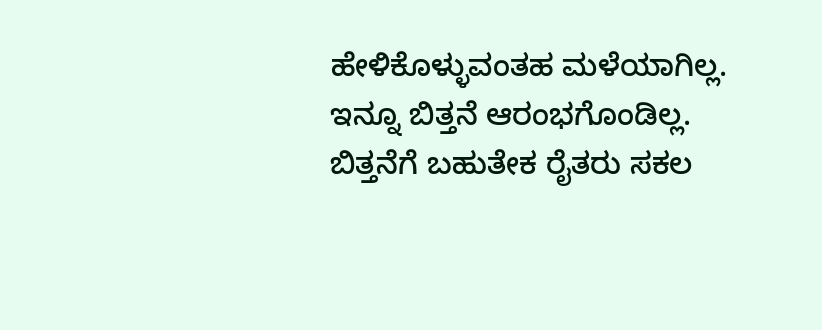ಹೇಳಿಕೊಳ್ಳುವಂತಹ ಮಳೆಯಾಗಿಲ್ಲ. ಇನ್ನೂ ಬಿತ್ತನೆ ಆರಂಭಗೊಂಡಿಲ್ಲ. ಬಿತ್ತನೆಗೆ ಬಹುತೇಕ ರೈತರು ಸಕಲ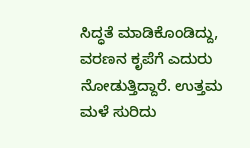ಸಿದ್ಧತೆ ಮಾಡಿಕೊಂಡಿದ್ದು, ವರಣನ ಕೃಪೆಗೆ ಎದುರು ನೋಡುತ್ತಿದ್ದಾರೆ. ಉತ್ತಮ ಮಳೆ ಸುರಿದು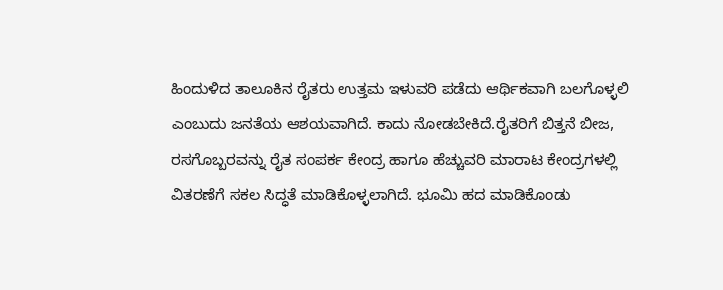ಹಿಂದುಳಿದ ತಾಲೂಕಿನ ರೈತರು ಉತ್ತಮ ಇಳುವರಿ ಪಡೆದು ಆರ್ಥಿಕವಾಗಿ ಬಲಗೊಳ್ಳಲಿ ಎಂಬುದು ಜನತೆಯ ಆಶಯವಾಗಿದೆ. ಕಾದು ನೋಡಬೇಕಿದೆ.ರೈತರಿಗೆ ಬಿತ್ತನೆ ಬೀಜ, ರಸಗೊಬ್ಬರವನ್ನು ರೈತ ಸಂಪರ್ಕ ಕೇಂದ್ರ ಹಾಗೂ ಹೆಚ್ಚುವರಿ ಮಾರಾಟ ಕೇಂದ್ರಗಳಲ್ಲಿ ವಿತರಣೆಗೆ ಸಕಲ ಸಿದ್ಧತೆ ಮಾಡಿಕೊಳ್ಳಲಾಗಿದೆ. ಭೂಮಿ ಹದ ಮಾಡಿಕೊಂಡು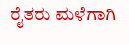ರೈತರು ಮಳೆಗಾಗಿ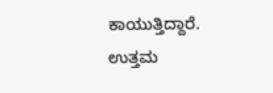ಕಾಯುತ್ತಿದ್ದಾರೆ. ಉತ್ತಮ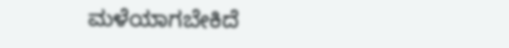ಮಳೆಯಾಗಬೇಕಿದೆ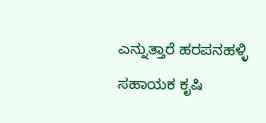ಎನ್ನುತ್ತಾರೆ ಹರಪನಹಳ್ಳಿ ಸಹಾಯಕ ಕೃಷಿ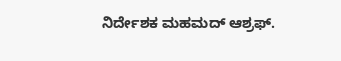ನಿರ್ದೇಶಕ ಮಹಮದ್ ಆಶ್ರಫ್.